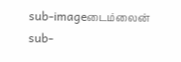sub-imageடைம்லைன்
sub-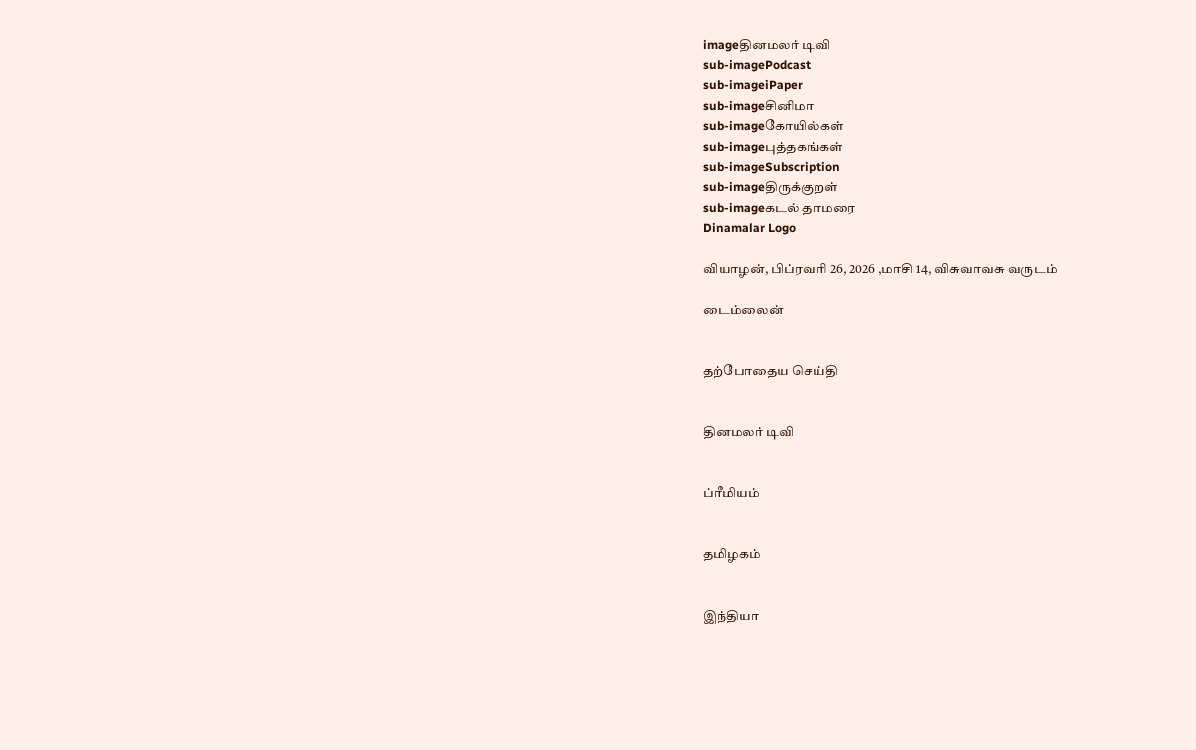imageதினமலர் டிவி
sub-imagePodcast
sub-imageiPaper
sub-imageசினிமா
sub-imageகோயில்கள்
sub-imageபுத்தகங்கள்
sub-imageSubscription
sub-imageதிருக்குறள்
sub-imageகடல் தாமரை
Dinamalar Logo

வியாழன், பிப்ரவரி 26, 2026 ,மாசி 14, விசுவாவசு வருடம்

டைம்லைன்


தற்போதைய செய்தி


தினமலர் டிவி


ப்ரீமியம்


தமிழகம்


இந்தியா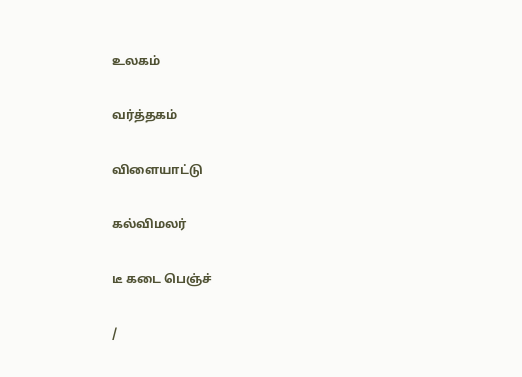உலகம்


வர்த்தகம்


விளையாட்டு


கல்விமலர்


டீ கடை பெஞ்ச்


/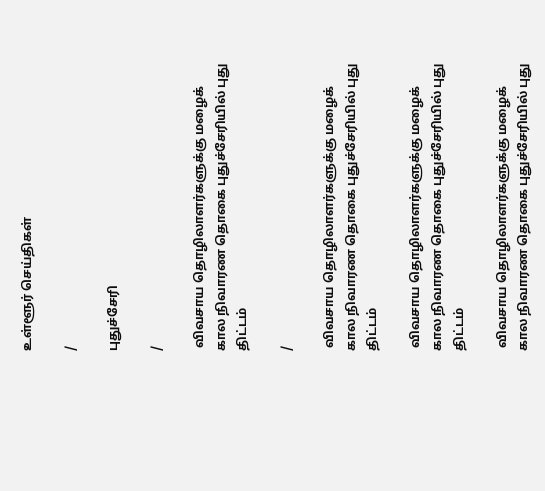உள்ளூர் செய்திகள்

/

புதுச்சேரி

/

 விவசாய தொழிலாளர்களுக்கு மழைக் கால நிவாரண தொகை புதுச்சேரியில் புது திட்டம்

/

 விவசாய தொழிலாளர்களுக்கு மழைக் கால நிவாரண தொகை புதுச்சேரியில் புது திட்டம்

 விவசாய தொழிலாளர்களுக்கு மழைக் கால நிவாரண தொகை புதுச்சேரியில் புது திட்டம்

 விவசாய தொழிலாளர்களுக்கு மழைக் கால நிவாரண தொகை புதுச்சேரியில் புது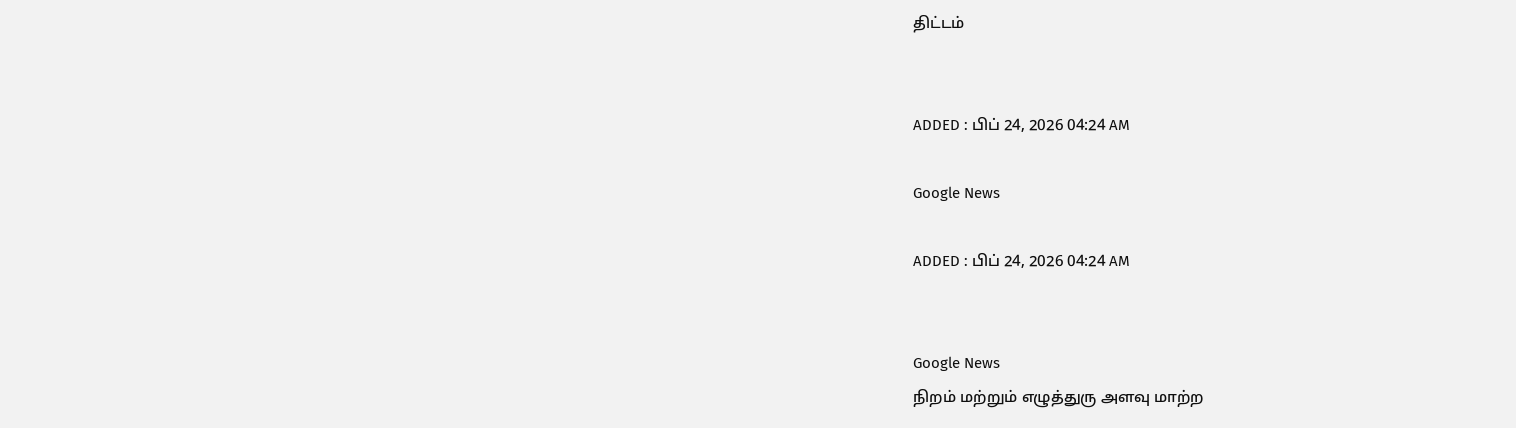திட்டம்


ADDED : பிப் 24, 2026 04:24 AM

Google News

ADDED : பிப் 24, 2026 04:24 AM


Google News
நிறம் மற்றும் எழுத்துரு அளவு மாற்ற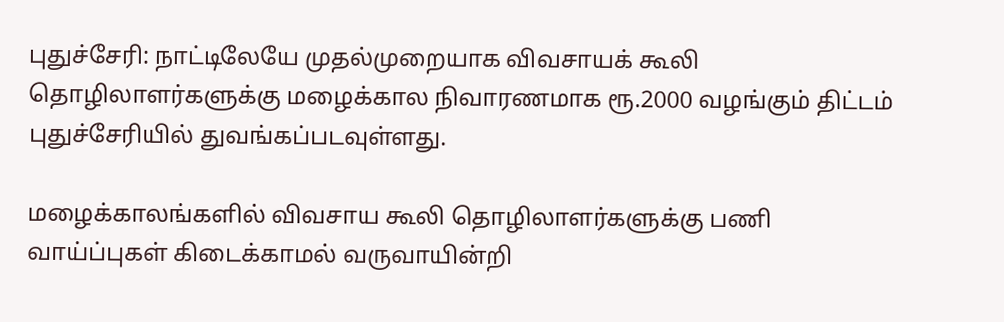புதுச்சேரி: நாட்டிலேயே முதல்முறையாக விவசாயக் கூலி தொழிலாளர்களுக்கு மழைக்கால நிவாரணமாக ரூ.2000 வழங்கும் திட்டம் புதுச்சேரியில் துவங்கப்படவுள்ளது.

மழைக்காலங்களில் விவசாய கூலி தொழிலாளர்களுக்கு பணி வாய்ப்புகள் கிடைக்காமல் வருவாயின்றி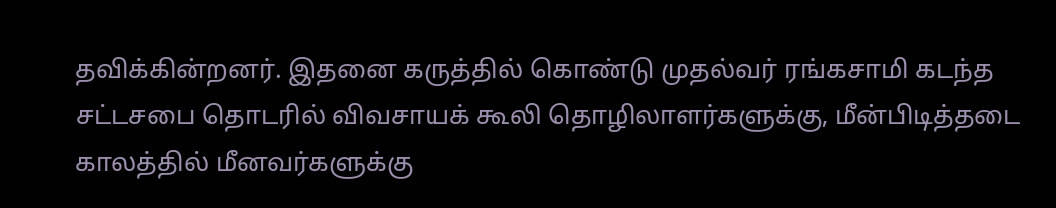தவிக்கின்றனர். இதனை கருத்தில் கொண்டு முதல்வர் ரங்கசாமி கடந்த சட்டசபை தொடரில் விவசாயக் கூலி தொழிலாளர்களுக்கு, மீன்பிடித்தடை காலத்தில் மீனவர்களுக்கு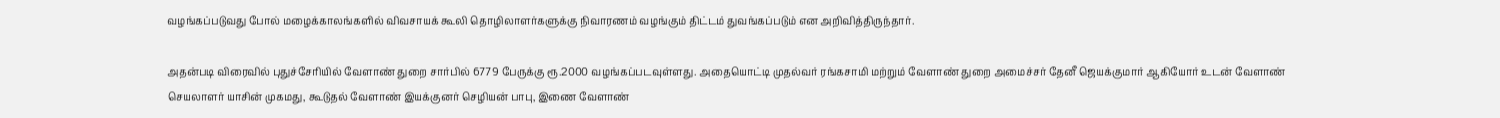வழங்கப்படுவது போல் மழைக்காலங்களில் விவசாயக் கூலி தொழிலாளர்களுக்கு நிவாரணம் வழங்கும் திட்டம் துவங்கப்படும் என அறிவித்திருந்தார்.

அதன்படி விரைவில் புதுச்சேரியில் வேளாண் துறை சார்பில் 6779 பேருக்கு ரூ.2000 வழங்கப்படவுள்ளது. அதையொட்டி முதல்வர் ரங்கசாமி மற்றும் வேளாண் துறை அமைச்சர் தேனீ ஜெயக்குமார் ஆகியோர் உடன் வேளாண் செயலாளர் யாசின் முகமது, கூடுதல் வேளாண் இயக்குனர் செழியன் பாபு, இணை வேளாண்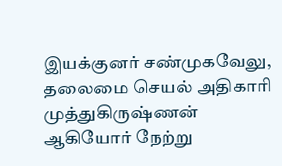இயக்குனர் சண்முகவேலு, தலைமை செயல் அதிகாரி முத்துகிருஷ்ணன் ஆகியோர் நேற்று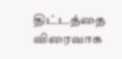திட்டத்தை விரைவாக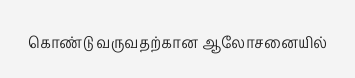கொண்டு வருவதற்கான ஆலோசனையில்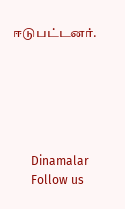ஈடுபட்டனர்.






      Dinamalar
      Follow us